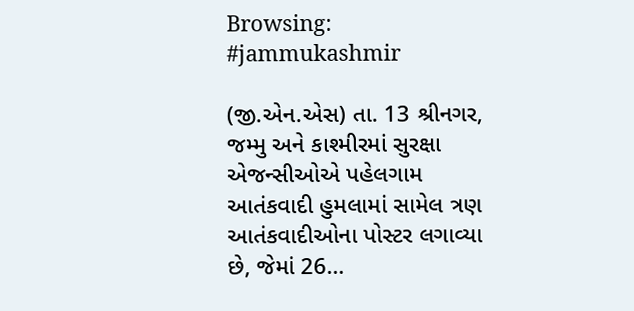Browsing: #jammukashmir

(જી.એન.એસ) તા. 13 શ્રીનગર, જમ્મુ અને કાશ્મીરમાં સુરક્ષા એજન્સીઓએ પહેલગામ આતંકવાદી હુમલામાં સામેલ ત્રણ આતંકવાદીઓના પોસ્ટર લગાવ્યા છે, જેમાં 26…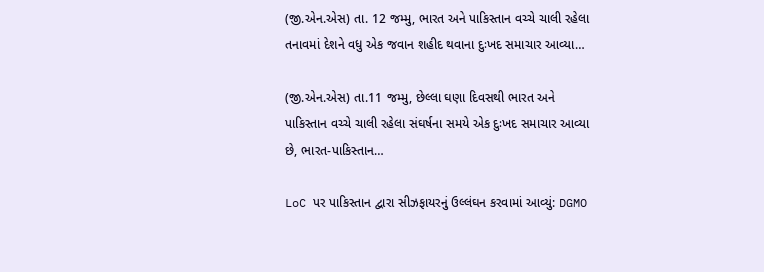(જી.એન.એસ) તા. 12 જમ્મુ, ભારત અને પાકિસ્તાન વચ્ચે ચાલી રહેલા તનાવમાં દેશને વધુ એક જવાન શહીદ થવાના દુઃખદ સમાચાર આવ્યા…

(જી.એન.એસ) તા.11 જમ્મુ, છેલ્લા ઘણા દિવસથી ભારત અને પાકિસ્તાન વચ્ચે ચાલી રહેલા સંઘર્ષના સમયે એક દુઃખદ સમાચાર આવ્યા છે, ભારત-પાકિસ્તાન…

LoC પર પાકિસ્તાન દ્વારા સીઝફાયરનું ઉલ્લંઘન કરવામાં આવ્યું: DGMO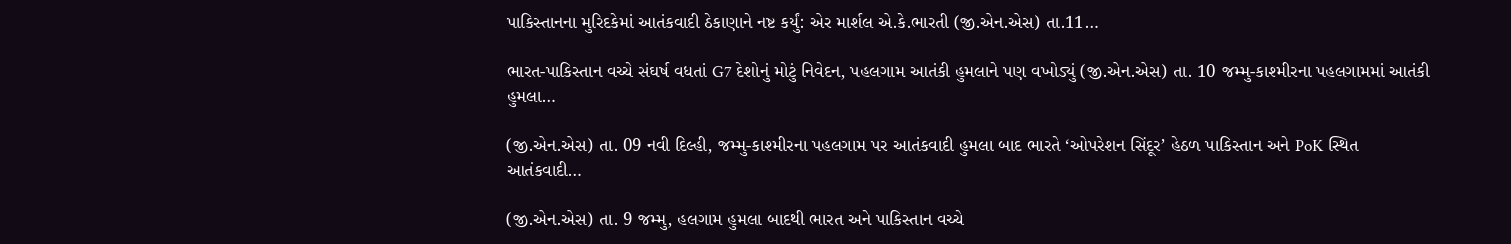પાકિસ્તાનના મુરિદકેમાં આતંકવાદી ઠેકાણાને નષ્ટ કર્યું: એર માર્શલ એ.કે.ભારતી (જી.એન.એસ) તા.11…

ભારત-પાકિસ્તાન વચ્ચે સંઘર્ષ વધતાં G7 દેશોનું મોટું નિવેદન, પહલગામ આતંકી હુમલાને પણ વખોડ્યું (જી.એન.એસ) તા. 10 જમ્મુ-કાશ્મીરના પહલગામમાં આતંકી હુમલા…

(જી.એન.એસ) તા. 09 નવી દિલ્હી, જમ્મુ-કાશ્મીરના પહલગામ પર આતંકવાદી હુમલા બાદ ભારતે ‘ઓપરેશન સિંદૂર’ હેઠળ પાકિસ્તાન અને PoK સ્થિત આતંકવાદી…

(જી.એન.એસ) તા. 9 જમ્મુ, હલગામ હુમલા બાદથી ભારત અને પાકિસ્તાન વચ્ચે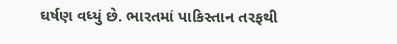ઘર્ષણ વધ્યું છે. ભારતમાં પાકિસ્તાન તરફથી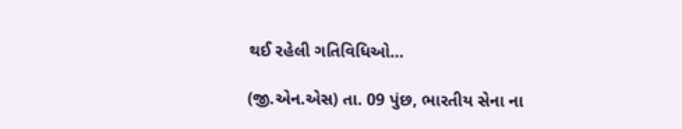થઈ રહેલી ગતિવિધિઓ…

(જી.એન.એસ) તા. 09 પુંછ, ભારતીય સેના ના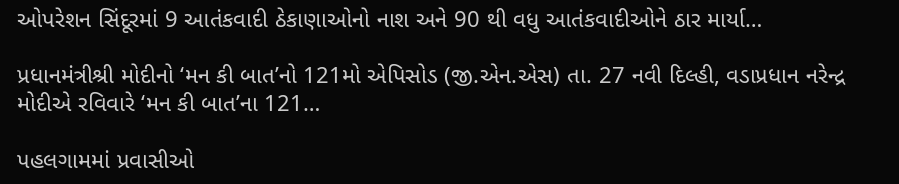ઓપરેશન સિંદૂરમાં 9 આતંકવાદી ઠેકાણાઓનો નાશ અને 90 થી વધુ આતંકવાદીઓને ઠાર માર્યા…

પ્રધાનમંત્રીશ્રી મોદીનો ‘મન કી બાત’નો 121મો એપિસોડ (જી.એન.એસ) તા. 27 નવી દિલ્હી, વડાપ્રધાન નરેન્દ્ર મોદીએ રવિવારે ‘મન કી બાત’ના 121…

પહલગામમાં પ્રવાસીઓ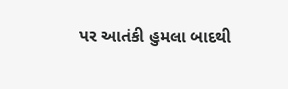પર આતંકી હુમલા બાદથી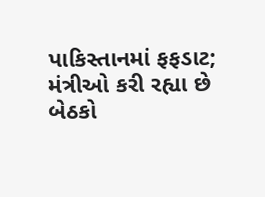પાકિસ્તાનમાં ફફડાટ; મંત્રીઓ કરી રહ્યા છે બેઠકો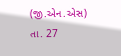(જી.એન.એસ) તા. 27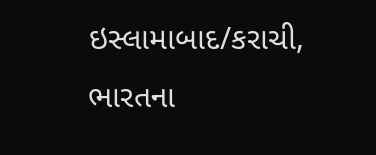ઇસ્લામાબાદ/કરાચી, ભારતના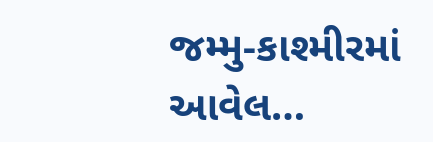જમ્મુ-કાશ્મીરમાં આવેલ…